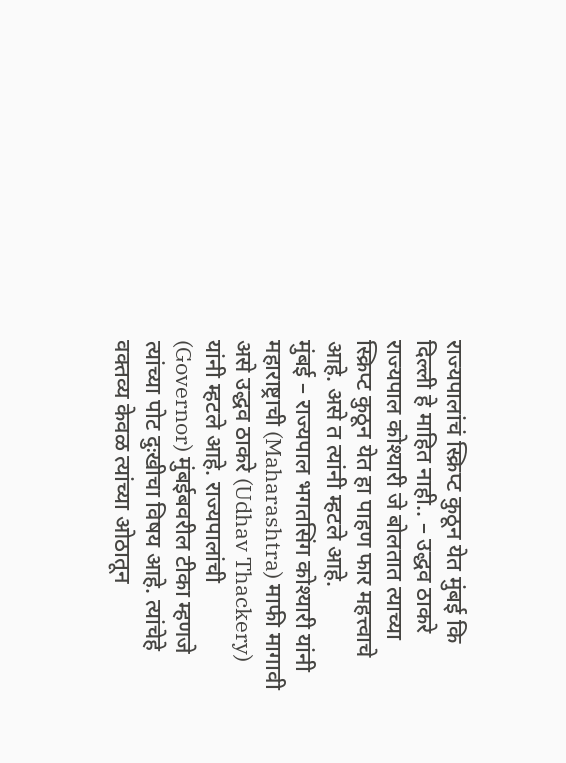राज्यपालांचं स्क्रिप्ट कुठून येत मुंबई कि दिल्ली हे माहित नाही.. – उद्धव ठाकरे
राज्यपाल कोश्यारी जे बोलतात त्याच्या स्क्रिप्ट कुठून येत हा पाहण फार महत्त्वाचे आहे. असे त त्यांनी म्हटले आहे.
मुंबई – राज्यपाल भगतसिंग कोश्यारी यांनी महाराष्ट्राची (Maharashtra) माफी मागावी असे उद्धव ठाकरे (Udhav Thackery) यांनी म्हटले आहे. राज्यपालांची (Governor) मुंबईबवरील टीका म्हणजे त्यांच्या पोट दुःखीचा विषय आहे. त्यांचेहे वक्तव्य केवळ त्यांच्या ओठातून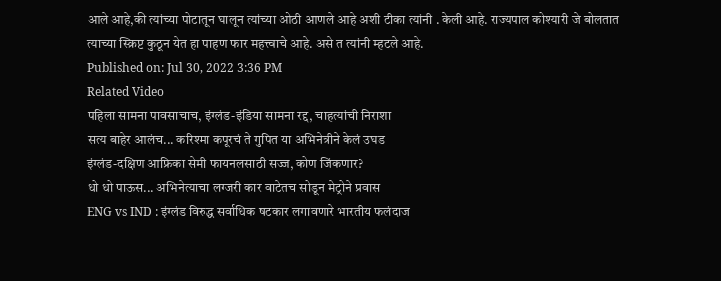आले आहे,की त्यांच्या पोटातून घालून त्यांच्या ओठी आणले आहे अशी टीका त्यांनी . केली आहे. राज्यपाल कोश्यारी जे बोलतात त्याच्या स्क्रिप्ट कुठून येत हा पाहण फार महत्त्वाचे आहे. असे त त्यांनी म्हटले आहे.
Published on: Jul 30, 2022 3:36 PM
Related Video
पहिला सामना पावसाचाच, इंग्लंड-इंडिया सामना रद्द, चाहत्यांची निराशा
सत्य बाहेर आलंच... करिश्मा कपूरचं ते गुपित या अभिनेत्रीने केलं उघड
इंग्लंड-दक्षिण आफ्रिका सेमी फायनलसाठी सज्ज, कोण जिंकणार?
धो धो पाऊस... अभिनेत्याचा लग्जरी कार वाटेतच सोडून मेट्रोने प्रवास
ENG vs IND : इंग्लंड विरुद्ध सर्वाधिक षटकार लगावणारे भारतीय फलंदाज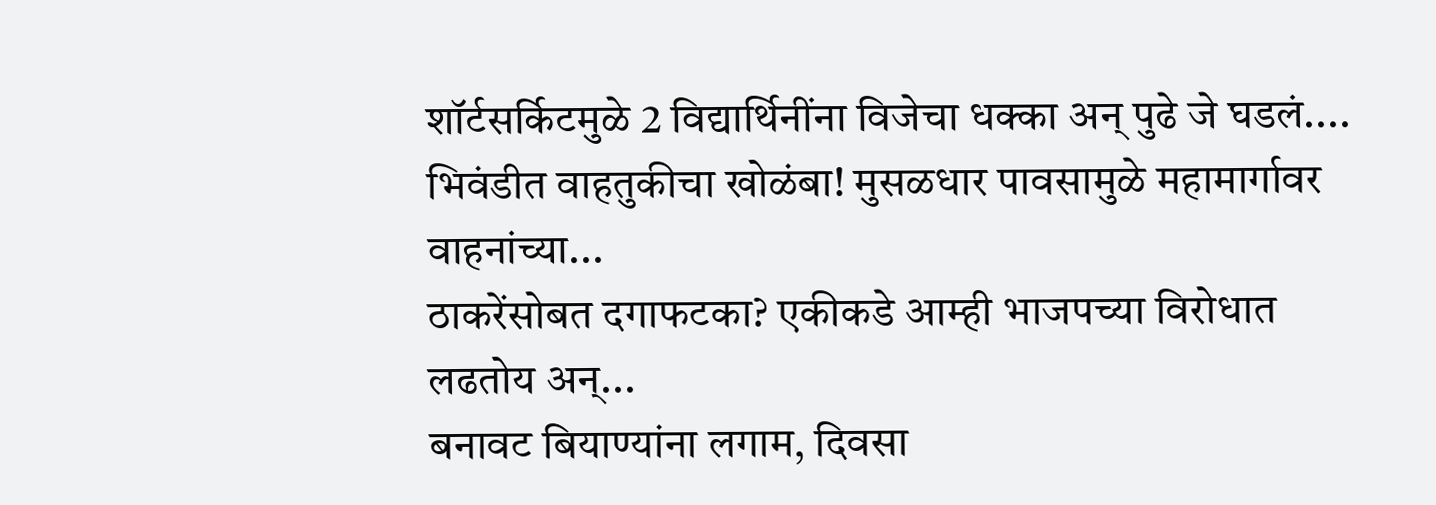शॉर्टसर्किटमुळे 2 विद्यार्थिनींना विजेचा धक्का अन् पुढे जे घडलं....
भिवंडीत वाहतुकीचा खोळंबा! मुसळधार पावसामुळे महामार्गावर वाहनांच्या...
ठाकरेंसोबत दगाफटका? एकीकडे आम्ही भाजपच्या विरोधात लढतोय अन्...
बनावट बियाण्यांना लगाम, दिवसा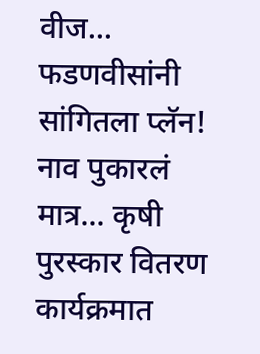वीज... फडणवीसांनी सांगितला प्लॅन!
नाव पुकारलं मात्र... कृषी पुरस्कार वितरण कार्यक्रमात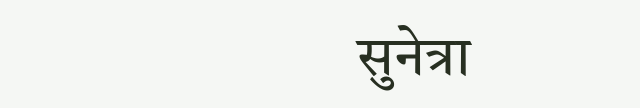सुनेत्रा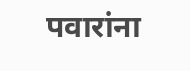पवारांना